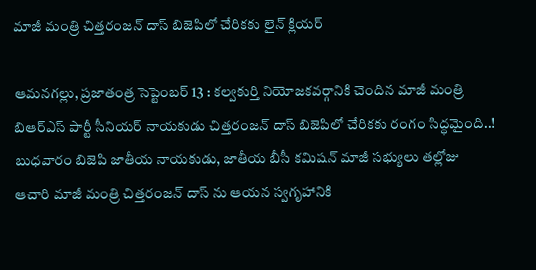మాజీ మంత్రి చిత్తరంజన్ దాస్ బిజెపిలో చేరికకు లైన్ క్లియర్

ఆమనగల్లు, ప్రజాతంత్ర సెప్టెంబర్ 13 : కల్వకుర్తి నియోజకవర్గానికి చెందిన మాజీ మంత్రి బిఆర్ఎస్ పార్టీ సీనియర్ నాయకుడు చిత్తరంజన్ దాస్ బిజెపిలో చేరికకు రంగం సిద్ధమైంది..! బుధవారం బిజెపి జాతీయ నాయకుడు, జాతీయ బీసీ కమిషన్ మాజీ సభ్యులు తల్లోజు ఆచారి మాజీ మంత్రి చిత్తరంజన్ దాస్ ను ఆయన స్వగృహానికి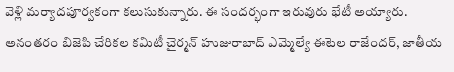వెళ్లి మర్యాదపూర్వకంగా కలుసుకున్నారు. ఈ సందర్భంగా ఇరువురు భేటీ అయ్యారు. అనంతరం బిజెపి చేరికల కమిటీ చైర్మన్ హుజురాబాద్ ఎమ్మెల్యే ఈటెల రాజేందర్, జాతీయ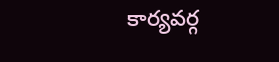కార్యవర్గ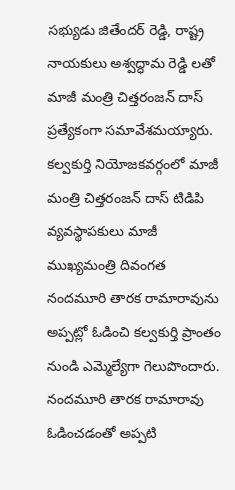సభ్యుడు జితేందర్ రెడ్డి, రాష్ట్ర నాయకులు అశ్వద్ధామ రెడ్డి లతో మాజీ మంత్రి చిత్తరంజన్ దాస్ ప్రత్యేకంగా సమావేశమయ్యారు. కల్వకుర్తి నియోజకవర్గంలో మాజీ మంత్రి చిత్తరంజన్ దాస్ టిడిపి వ్యవస్థాపకులు మాజీ ముఖ్యమంత్రి దివంగత నందమూరి తారక రామారావును అప్పట్లో ఓడించి కల్వకుర్తి ప్రాంతం నుండి ఎమ్మెల్యేగా గెలుపొందారు. నందమూరి తారక రామారావు ఓడించడంతో అప్పటి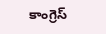కాంగ్రెస్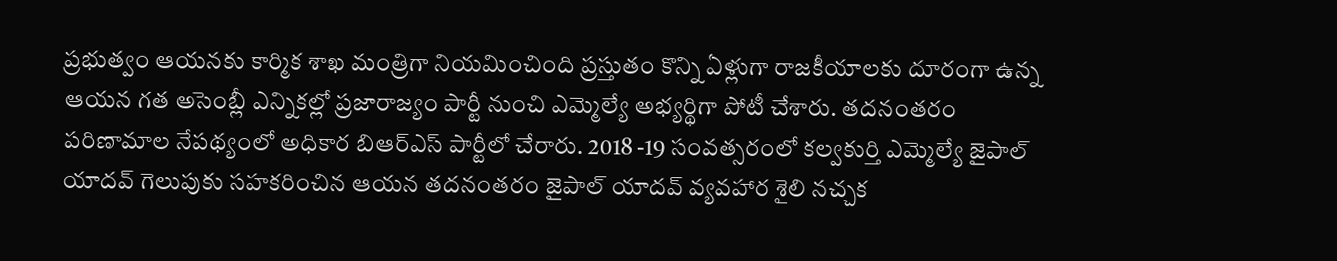ప్రభుత్వం ఆయనకు కార్మిక శాఖ మంత్రిగా నియమించింది ప్రస్తుతం కొన్ని ఏళ్లుగా రాజకీయాలకు దూరంగా ఉన్న ఆయన గత అసెంబ్లీ ఎన్నికల్లో ప్రజారాజ్యం పార్టీ నుంచి ఎమ్మెల్యే అభ్యర్థిగా పోటీ చేశారు. తదనంతరం పరిణామాల నేపథ్యంలో అధికార బిఆర్ఎస్ పార్టీలో చేరారు. 2018 -19 సంవత్సరంలో కల్వకుర్తి ఎమ్మెల్యే జైపాల్ యాదవ్ గెలుపుకు సహకరించిన ఆయన తదనంతరం జైపాల్ యాదవ్ వ్యవహార శైలి నచ్చక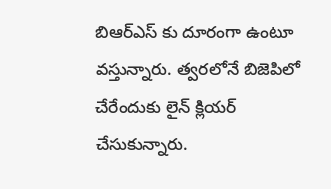బిఆర్ఎస్ కు దూరంగా ఉంటూ వస్తున్నారు. త్వరలోనే బిజెపిలో చేరేందుకు లైన్ క్లియర్ చేసుకున్నారు.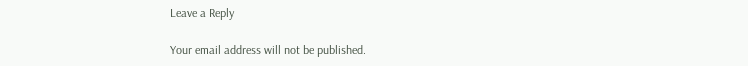Leave a Reply

Your email address will not be published.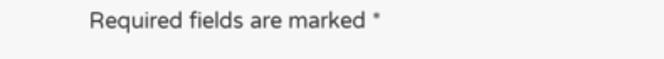Required fields are marked *